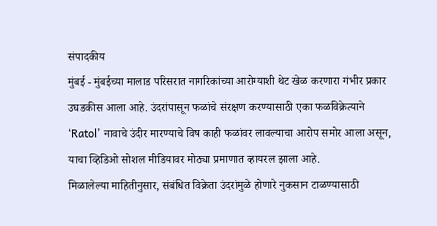संपादकीय
मुंबई - मुंबईच्या मालाड परिसरात नागरिकांच्या आरोग्याशी थेट खेळ करणारा गंभीर प्रकार उघडकीस आला आहे. उंदरांपासून फळांचे संरक्षण करण्यासाठी एका फळविक्रेत्याने ‘Ratol’ नावाचे उंदीर मारण्याचे विष काही फळांवर लावल्याचा आरोप समोर आला असून, याचा व्हिडिओ सोशल मीडियावर मोठ्या प्रमाणात व्हायरल झाला आहे.
मिळालेल्या माहितीनुसार, संबंधित विक्रेता उंदरांमुळे होणारे नुकसान टाळण्यासाठी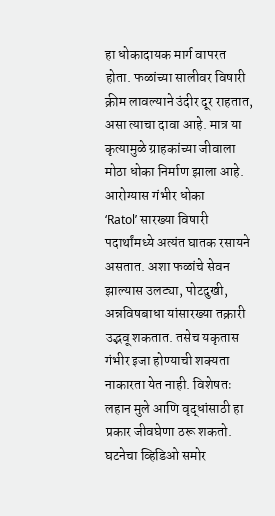हा धोकादायक मार्ग वापरत होता. फळांच्या सालीवर विषारी क्रीम लावल्याने उंदीर दूर राहतात, असा त्याचा दावा आहे. मात्र या कृत्यामुळे ग्राहकांच्या जीवाला मोठा धोका निर्माण झाला आहे.
आरोग्यास गंभीर धोका
‘Ratol’ सारख्या विषारी पदार्थांमध्ये अत्यंत घातक रसायने असतात. अशा फळांचे सेवन झाल्यास उलट्या, पोटदुखी, अन्नविषबाधा यांसारख्या तक्रारी उद्भवू शकतात. तसेच यकृतास गंभीर इजा होण्याची शक्यता नाकारता येत नाही. विशेषतः लहान मुले आणि वृद्धांसाठी हा प्रकार जीवघेणा ठरू शकतो.
घटनेचा व्हिडिओ समोर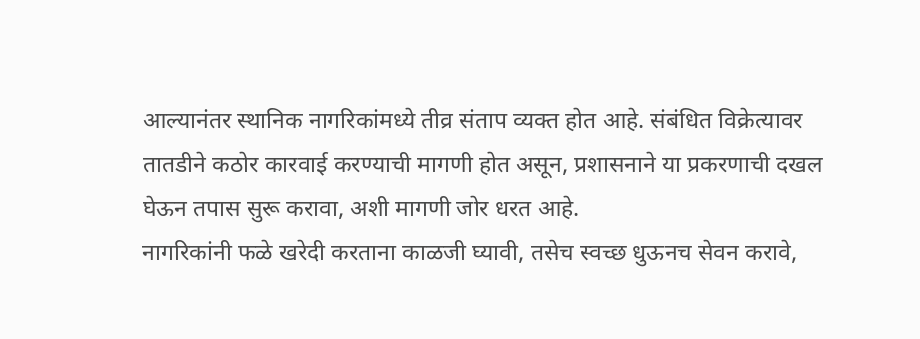आल्यानंतर स्थानिक नागरिकांमध्ये तीव्र संताप व्यक्त होत आहे. संबंधित विक्रेत्यावर तातडीने कठोर कारवाई करण्याची मागणी होत असून, प्रशासनाने या प्रकरणाची दखल घेऊन तपास सुरू करावा, अशी मागणी जोर धरत आहे.
नागरिकांनी फळे खरेदी करताना काळजी घ्यावी, तसेच स्वच्छ धुऊनच सेवन करावे,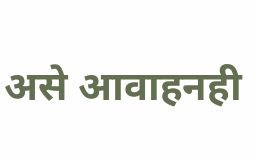असे आवाहनही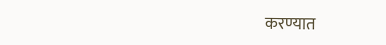करण्यात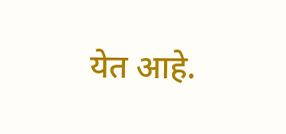येत आहे.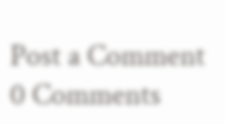Post a Comment
0 Comments